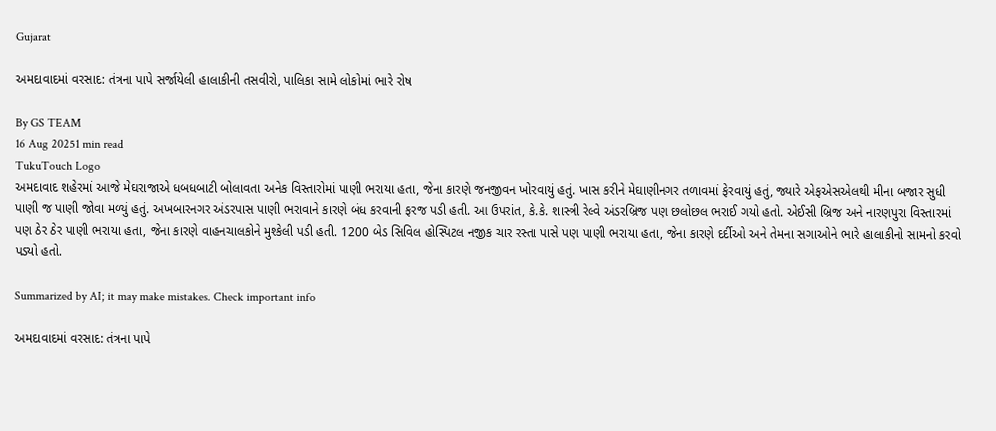Gujarat

અમદાવાદમાં વરસાદ: તંત્રના પાપે સર્જાયેલી હાલાકીની તસવીરો, પાલિકા સામે લોકોમાં ભારે રોષ

By GS TEAM
16 Aug 20251 min read
TukuTouch Logo
અમદાવાદ શહેરમાં આજે મેઘરાજાએ ધબધબાટી બોલાવતા અનેક વિસ્તારોમાં પાણી ભરાયા હતા, જેના કારણે જનજીવન ખોરવાયું હતું. ખાસ કરીને મેઘાણીનગર તળાવમાં ફેરવાયું હતું, જ્યારે એફએસએલથી મીના બજાર સુધી પાણી જ પાણી જોવા મળ્યું હતું. અખબારનગર અંડરપાસ પાણી ભરાવાને કારણે બંધ કરવાની ફરજ પડી હતી. આ ઉપરાંત, કે.કે. શાસ્ત્રી રેલ્વે અંડરબ્રિજ પણ છલોછલ ભરાઈ ગયો હતો. એઈસી બ્રિજ અને નારણપુરા વિસ્તારમાં પણ ઠેર ઠેર પાણી ભરાયા હતા, જેના કારણે વાહનચાલકોને મુશ્કેલી પડી હતી. 1200 બેડ સિવિલ હોસ્પિટલ નજીક ચાર રસ્તા પાસે પણ પાણી ભરાયા હતા, જેના કારણે દર્દીઓ અને તેમના સગાઓને ભારે હાલાકીનો સામનો કરવો પડ્યો હતો.

Summarized by AI; it may make mistakes. Check important info

અમદાવાદમાં વરસાદ: તંત્રના પાપે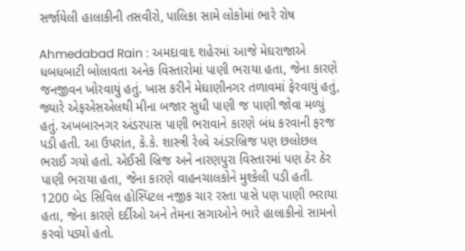સર્જાયેલી હાલાકીની તસવીરો, પાલિકા સામે લોકોમાં ભારે રોષ

Ahmedabad Rain : અમદાવાદ શહેરમાં આજે મેઘરાજાએ ધબધબાટી બોલાવતા અનેક વિસ્તારોમાં પાણી ભરાયા હતા, જેના કારણે જનજીવન ખોરવાયું હતું. ખાસ કરીને મેઘાણીનગર તળાવમાં ફેરવાયું હતું, જ્યારે એફએસએલથી મીના બજાર સુધી પાણી જ પાણી જોવા મળ્યું હતું. અખબારનગર અંડરપાસ પાણી ભરાવાને કારણે બંધ કરવાની ફરજ પડી હતી. આ ઉપરાંત, કે.કે. શાસ્ત્રી રેલ્વે અંડરબ્રિજ પણ છલોછલ ભરાઈ ગયો હતો. એઈસી બ્રિજ અને નારણપુરા વિસ્તારમાં પણ ઠેર ઠેર પાણી ભરાયા હતા, જેના કારણે વાહનચાલકોને મુશ્કેલી પડી હતી. 1200 બેડ સિવિલ હોસ્પિટલ નજીક ચાર રસ્તા પાસે પણ પાણી ભરાયા હતા, જેના કારણે દર્દીઓ અને તેમના સગાઓને ભારે હાલાકીનો સામનો કરવો પડ્યો હતો.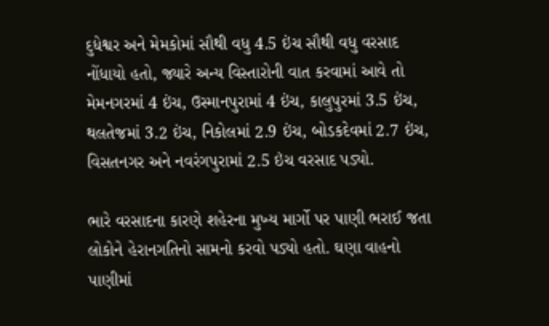દુધેશ્વર અને મેમકોમાં સૌથી વધુ 4.5 ઇંચ સૌથી વધુ વરસાદ નોંધાયો હતો, જ્યારે અન્ય વિસ્તારોની વાત કરવામાં આવે તો મેમનગરમાં 4 ઇંચ, ઉસ્માનપુરામાં 4 ઇંચ, કાલુપુરમાં 3.5 ઇંચ, થલતેજમાં 3.2 ઇંચ, નિકોલમાં 2.9 ઇંચ, બોડકદેવમાં 2.7 ઇંચ, વિસતનગર અને નવરંગપુરામાં 2.5 ઇંચ વરસાદ પડ્યો.

ભારે વરસાદના કારણે શહેરના મુખ્ય માર્ગો પર પાણી ભરાઈ જતા લોકોને હેરાનગતિનો સામનો કરવો પડ્યો હતો. ઘણા વાહનો પાણીમાં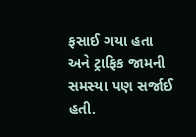ફસાઈ ગયા હતા અને ટ્રાફિક જામની સમસ્યા પણ સર્જાઈ હતી.